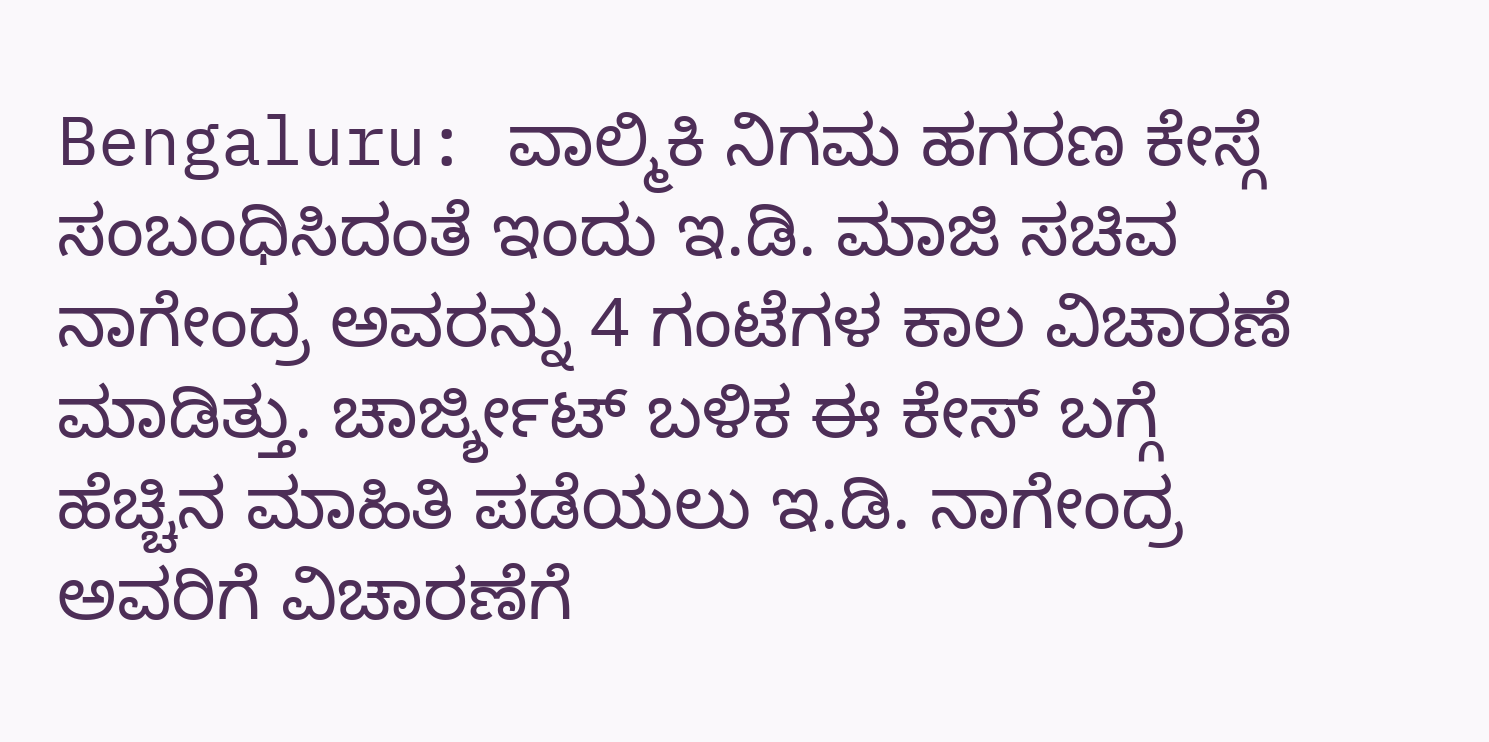Bengaluru: ವಾಲ್ಮಿಕಿ ನಿಗಮ ಹಗರಣ ಕೇಸ್ಗೆ ಸಂಬಂಧಿಸಿದಂತೆ ಇಂದು ಇ.ಡಿ. ಮಾಜಿ ಸಚಿವ ನಾಗೇಂದ್ರ ಅವರನ್ನು 4 ಗಂಟೆಗಳ ಕಾಲ ವಿಚಾರಣೆ ಮಾಡಿತ್ತು. ಚಾರ್ಜ್ಶೀಟ್ ಬಳಿಕ ಈ ಕೇಸ್ ಬಗ್ಗೆ ಹೆಚ್ಚಿನ ಮಾಹಿತಿ ಪಡೆಯಲು ಇ.ಡಿ. ನಾಗೇಂದ್ರ ಅವರಿಗೆ ವಿಚಾರಣೆಗೆ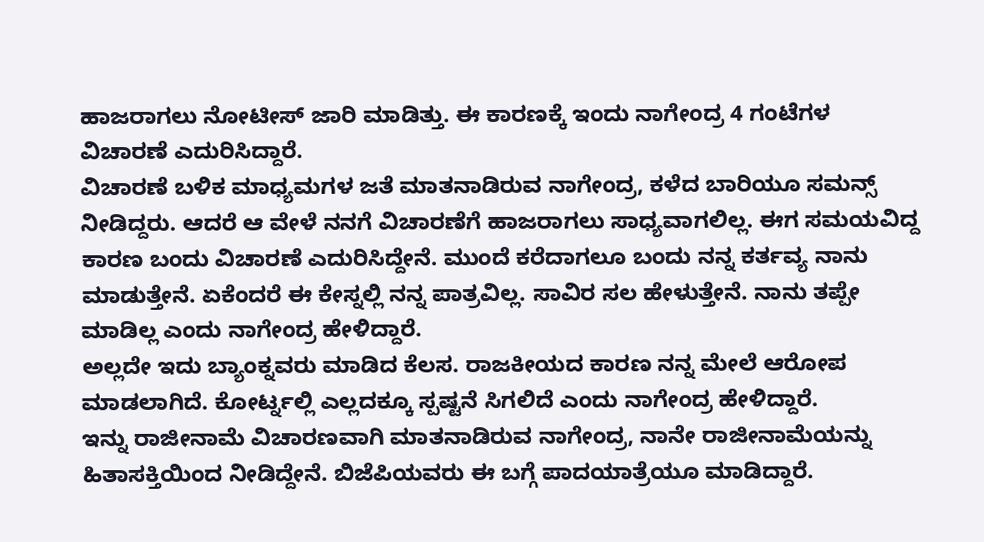ಹಾಜರಾಗಲು ನೋಟೀಸ್ ಜಾರಿ ಮಾಡಿತ್ತು. ಈ ಕಾರಣಕ್ಕೆ ಇಂದು ನಾಗೇಂದ್ರ 4 ಗಂಟೆಗಳ ವಿಚಾರಣೆ ಎದುರಿಸಿದ್ದಾರೆ.
ವಿಚಾರಣೆ ಬಳಿಕ ಮಾಧ್ಯಮಗಳ ಜತೆ ಮಾತನಾಡಿರುವ ನಾಗೇಂದ್ರ, ಕಳೆದ ಬಾರಿಯೂ ಸಮನ್ಸ್ ನೀಡಿದ್ದರು. ಆದರೆ ಆ ವೇಳೆ ನನಗೆ ವಿಚಾರಣೆಗೆ ಹಾಜರಾಗಲು ಸಾಧ್ಯವಾಗಲಿಲ್ಲ. ಈಗ ಸಮಯವಿದ್ದ ಕಾರಣ ಬಂದು ವಿಚಾರಣೆ ಎದುರಿಸಿದ್ದೇನೆ. ಮುಂದೆ ಕರೆದಾಗಲೂ ಬಂದು ನನ್ನ ಕರ್ತವ್ಯ ನಾನು ಮಾಡುತ್ತೇನೆ. ಏಕೆಂದರೆ ಈ ಕೇಸ್ನಲ್ಲಿ ನನ್ನ ಪಾತ್ರವಿಲ್ಲ. ಸಾವಿರ ಸಲ ಹೇಳುತ್ತೇನೆ. ನಾನು ತಪ್ಪೇ ಮಾಡಿಲ್ಲ ಎಂದು ನಾಗೇಂದ್ರ ಹೇಳಿದ್ದಾರೆ.
ಅಲ್ಲದೇ ಇದು ಬ್ಯಾಂಕ್ನವರು ಮಾಡಿದ ಕೆಲಸ. ರಾಜಕೀಯದ ಕಾರಣ ನನ್ನ ಮೇಲೆ ಆರೋಪ ಮಾಡಲಾಗಿದೆ. ಕೋರ್ಟ್ನಲ್ಲಿ ಎಲ್ಲದಕ್ಕೂ ಸ್ಪಷ್ಟನೆ ಸಿಗಲಿದೆ ಎಂದು ನಾಗೇಂದ್ರ ಹೇಳಿದ್ದಾರೆ.
ಇನ್ನು ರಾಜೀನಾಮೆ ವಿಚಾರಣವಾಗಿ ಮಾತನಾಡಿರುವ ನಾಗೇಂದ್ರ, ನಾನೇ ರಾಜೀನಾಮೆಯನ್ನು ಹಿತಾಸಕ್ತಿಯಿಂದ ನೀಡಿದ್ದೇನೆ. ಬಿಜೆಪಿಯವರು ಈ ಬಗ್ಗೆ ಪಾದಯಾತ್ರೆಯೂ ಮಾಡಿದ್ದಾರೆ.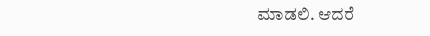ಮಾಡಲಿ. ಆದರೆ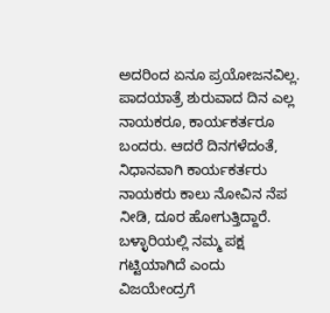ಅದರಿಂದ ಏನೂ ಪ್ರಯೋಜನವಿಲ್ಲ. ಪಾದಯಾತ್ರೆ ಶುರುವಾದ ದಿನ ಎಲ್ಲ ನಾಯಕರೂ, ಕಾರ್ಯಕರ್ತರೂ ಬಂದರು. ಆದರೆ ದಿನಗಳೆದಂತೆ, ನಿಧಾನವಾಗಿ ಕಾರ್ಯಕರ್ತರು ನಾಯಕರು ಕಾಲು ನೋವಿನ ನೆಪ ನೀಡಿ, ದೂರ ಹೋಗುತ್ತಿದ್ದಾರೆ. ಬಳ್ಳಾರಿಯಲ್ಲಿ ನಮ್ಮ ಪಕ್ಷ ಗಟ್ಟಿಯಾಗಿದೆ ಎಂದು ವಿಜಯೇಂದ್ರಗೆ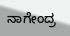ನಾಗೇಂದ್ರ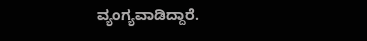ವ್ಯಂಗ್ಯವಾಡಿದ್ದಾರೆ.